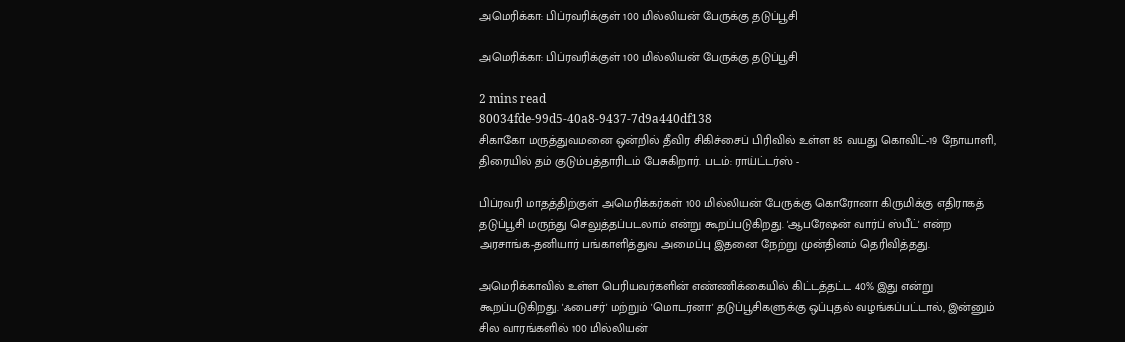அமெரிக்கா: பிப்ரவரிக்குள் 100 மில்லியன் பேருக்கு தடுப்பூசி

அமெரிக்கா: பிப்ரவரிக்குள் 100 மில்லியன் பேருக்கு தடுப்பூசி

2 mins read
80034fde-99d5-40a8-9437-7d9a440df138
சிகாகோ மருத்துவமனை ஒன்றில் தீவிர சிகிச்சைப் பிரிவில் உள்ள 85 வயது கொவிட்-19 நோயாளி, திரையில் தம் குடும்பத்தாரிடம் பேசுகிறார். படம்: ராய்ட்டர்ஸ் -

பிப்ரவரி மாதத்திற்குள் அமெரிக்கர்கள் 100 மில்லியன் பேருக்கு கொரோனா கிருமிக்கு எதிராகத் தடுப்பூசி மருந்து செலுத்தப்படலாம் என்று கூறப்படுகிறது. 'ஆபரேஷன் வார்ப் ஸ்பீட்' என்ற அரசாங்க-தனியார் பங்காளித்துவ அமைப்பு இதனை நேற்று முன்தினம் தெரிவித்தது.

அமெரிக்காவில் உள்ள பெரியவர்களின் எண்ணிக்கையில் கிட்டத்தட்ட 40% இது என்று கூறப்படுகிறது. 'ஃபைசர்' மற்றும் 'மொடர்னா' தடுப்பூசிகளுக்கு ஒப்புதல் வழங்கப்பட்டால், இன்னும் சில வாரங்களில் 100 மில்லியன்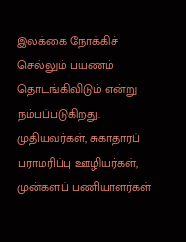இலக்கை நோக்கிச் செல்லும் பயணம் தொடங்கிவிடும் என்று நம்பப்படுகிறது. முதியவர்கள், சுகாதாரப் பராமரிப்பு ஊழியர்கள், முன்களப் பணியாளர்கள்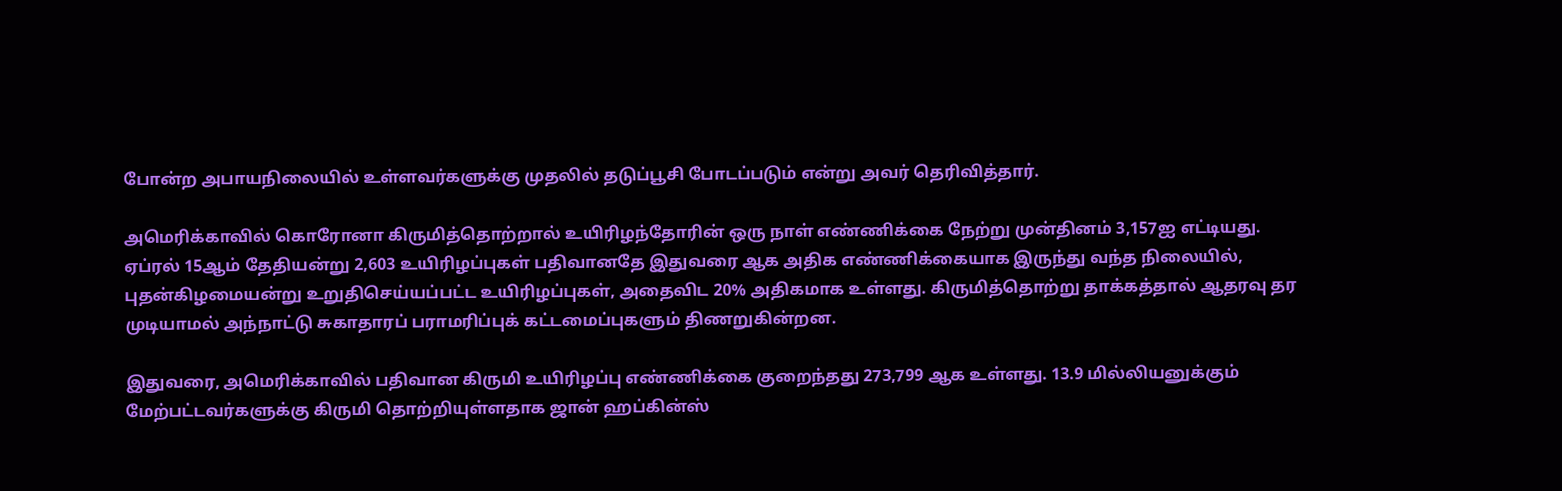போன்ற அபாயநிலையில் உள்ளவர்களுக்கு முதலில் தடுப்பூசி போடப்படும் என்று அவர் தெரிவித்தார்.

அமெரிக்காவில் கொரோனா கிருமித்தொற்றால் உயிரிழந்தோரின் ஒரு நாள் எண்ணிக்கை நேற்று முன்தினம் 3,157ஐ எட்டியது. ஏப்ரல் 15ஆம் தேதியன்று 2,603 உயிரிழப்புகள் பதிவானதே இதுவரை ஆக அதிக எண்ணிக்கையாக இருந்து வந்த நிலையில், புதன்கிழமையன்று உறுதிசெய்யப்பட்ட உயிரிழப்புகள், அதைவிட 20% அதிகமாக உள்ளது. கிருமித்தொற்று தாக்கத்தால் ஆதரவு தர முடியாமல் அந்நாட்டு சுகாதாரப் பராமரிப்புக் கட்டமைப்புகளும் திணறுகின்றன.

இதுவரை, அமெரிக்காவில் பதிவான கிருமி உயிரிழப்பு எண்ணிக்கை குறைந்தது 273,799 ஆக உள்ளது. 13.9 மில்லியனுக்கும் மேற்பட்டவர்களுக்கு கிருமி தொற்றியுள்ளதாக ஜான் ஹப்கின்ஸ்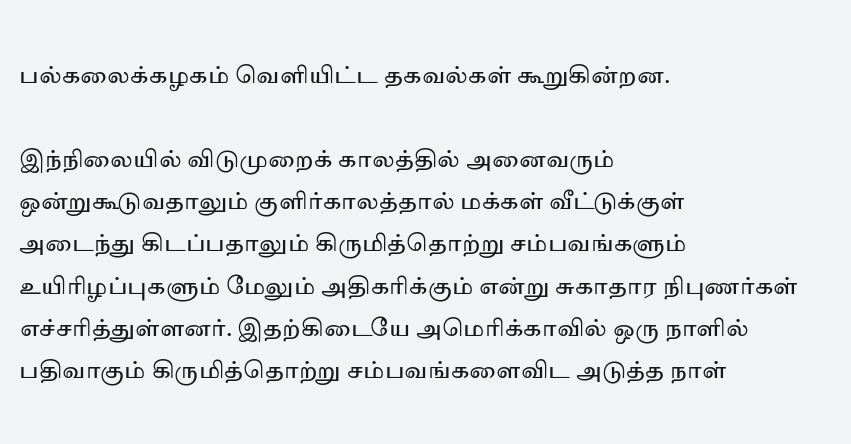பல்கலைக்கழகம் வெளியிட்ட தகவல்கள் கூறுகின்றன.

இந்நிலையில் விடுமுறைக் காலத்தில் அனைவரும் ஒன்றுகூடுவதாலும் குளிர்காலத்தால் மக்கள் வீட்டுக்குள் அடைந்து கிடப்பதாலும் கிருமித்தொற்று சம்பவங்களும் உயிரிழப்புகளும் மேலும் அதிகரிக்கும் என்று சுகாதார நிபுணர்கள் எச்சரித்துள்ளனர். இதற்கிடையே அமெரிக்காவில் ஒரு நாளில் பதிவாகும் கிருமித்தொற்று சம்பவங்களைவிட அடுத்த நாள்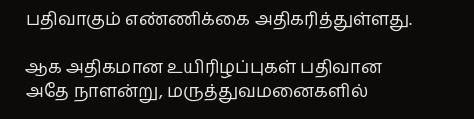பதிவாகும் எண்ணிக்கை அதிகரித்துள்ளது.

ஆக அதிகமான உயிரிழப்புகள் பதிவான அதே நாளன்று, மருத்துவமனைகளில்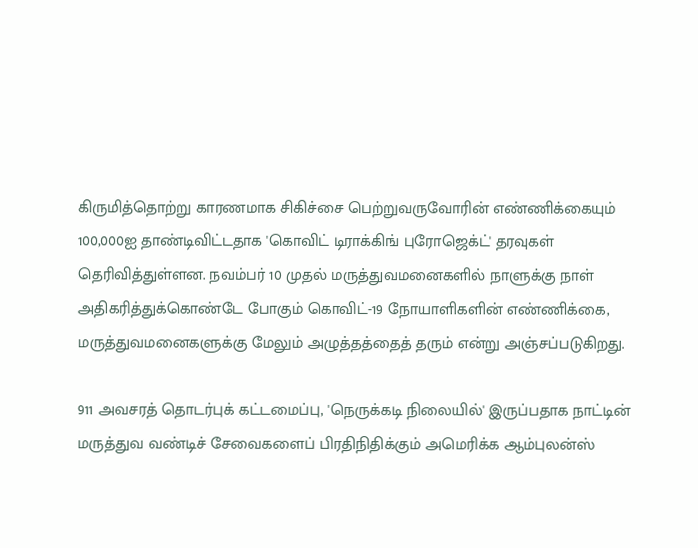கிருமித்தொற்று காரணமாக சிகிச்சை பெற்றுவருவோரின் எண்ணிக்கையும் 100,000ஐ தாண்டிவிட்டதாக 'கொவிட் டிராக்கிங் புரோஜெக்ட்' தரவுகள் தெரிவித்துள்ளன. நவம்பர் 10 முதல் மருத்துவமனைகளில் நாளுக்கு நாள் அதிகரித்துக்கொண்டே போகும் கொவிட்-19 நோயாளிகளின் எண்ணிக்கை, மருத்துவமனைகளுக்கு மேலும் அழுத்தத்தைத் தரும் என்று அஞ்சப்படுகிறது.

911 அவசரத் தொடர்புக் கட்டமைப்பு, 'நெருக்கடி நிலையில்' இருப்பதாக நாட்டின் மருத்துவ வண்டிச் சேவைகளைப் பிரதிநிதிக்கும் அமெரிக்க ஆம்புலன்ஸ்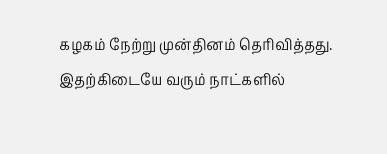கழகம் நேற்று முன்தினம் தெரிவித்தது. இதற்கிடையே வரும் நாட்களில்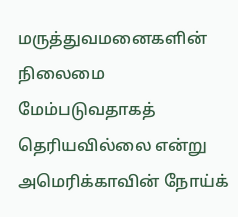மருத்துவமனைகளின் நிலைமை மேம்படுவதாகத் தெரியவில்லை என்று அமெரிக்காவின் நோய்க்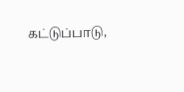கட்டுப்பாடு,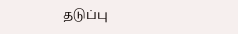தடுப்பு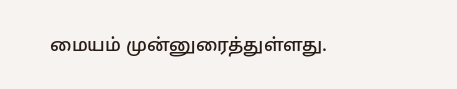மையம் முன்னுரைத்துள்ளது.